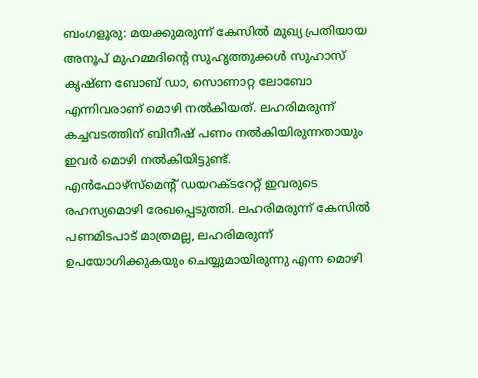ബംഗളൂരു: മയക്കുമരുന്ന് കേസിൽ മുഖ്യ പ്രതിയായ അനൂപ് മുഹമ്മദിന്റെ സുഹൃത്തുക്കൾ സുഹാസ് കൃഷ്ണ ബോബ് ഡാ, സൊണാറ്റ ലോബോ എന്നിവരാണ് മൊഴി നൽകിയത്. ലഹരിമരുന്ന് കച്ചവടത്തിന് ബിനീഷ് പണം നൽകിയിരുന്നതായും ഇവർ മൊഴി നൽകിയിട്ടുണ്ട്.
എൻഫോഴ്സ്മെന്റ് ഡയറക്ടറേറ്റ് ഇവരുടെ രഹസ്യമൊഴി രേഖപ്പെടുത്തി. ലഹരിമരുന്ന് കേസിൽ പണമിടപാട് മാത്രമല്ല, ലഹരിമരുന്ന് ഉപയോഗിക്കുകയും ചെയ്യുമായിരുന്നു എന്ന മൊഴി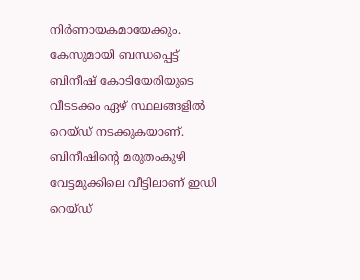നിർണായകമായേക്കും.
കേസുമായി ബന്ധപ്പെട്ട് ബിനീഷ് കോടിയേരിയുടെ വീടടക്കം ഏഴ് സ്ഥലങ്ങളിൽ റെയ്ഡ് നടക്കുകയാണ്. ബിനീഷിന്റെ മരുതംകുഴി വേട്ടമുക്കിലെ വീട്ടിലാണ് ഇഡി റെയ്ഡ്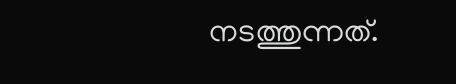നടത്തുന്നത്.